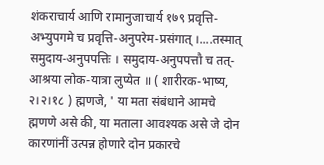शंकराचार्य आणि रामानुजाचार्य १७९ प्रवृत्ति-अभ्युपगमे च प्रवृत्ति-अनुपरेम-प्रसंगात् ।....तस्मात् समुदाय-अनुपपत्तिः । समुदाय-अनुपपत्तौ च तत्-आश्रया लोक-यात्रा लुप्येत ॥ ( शारीरक-भाष्य, २।२।१८ ) ह्मणजे, ' या मता संबंधाने आमचे ह्मणणे असे की, या मताला आवश्यक असे जे दोन कारणांनीं उत्पन्न होणारे दोन प्रकारचे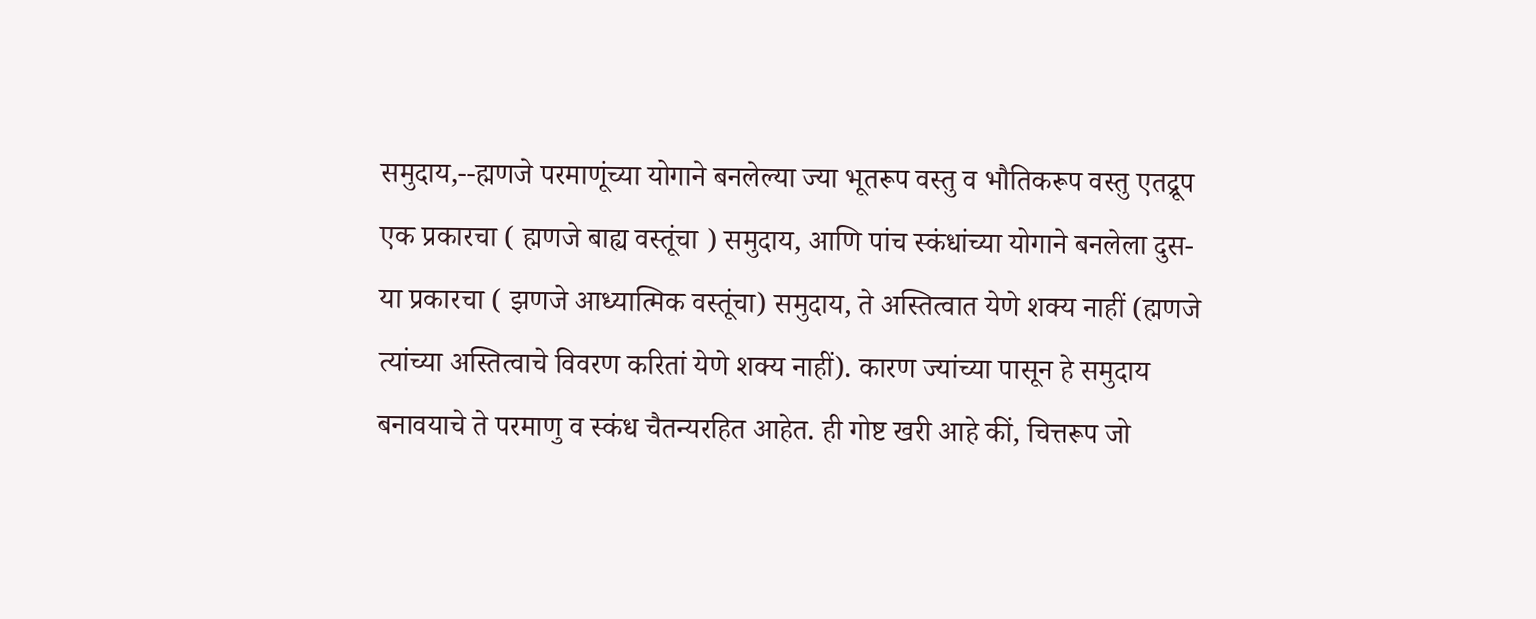समुदाय,--ह्मणजे परमाणूंच्या योगाने बनलेल्या ज्या भूतरूप वस्तु व भौतिकरूप वस्तु एतद्रूप एक प्रकारचा ( ह्मणजे बाह्य वस्तूंचा ) समुदाय, आणि पांच स्कंधांच्या योगाने बनलेला दुस-या प्रकारचा ( झणजे आध्यात्मिक वस्तूंचा) समुदाय, ते अस्तित्वात येणे शक्य नाहीं (ह्मणजे त्यांच्या अस्तित्वाचे विवरण करितां येणे शक्य नाहीं). कारण ज्यांच्या पासून हे समुदाय बनावयाचे ते परमाणु व स्कंध चैतन्यरहित आहेत. ही गोष्ट खरी आहे कीं, चित्तरूप जो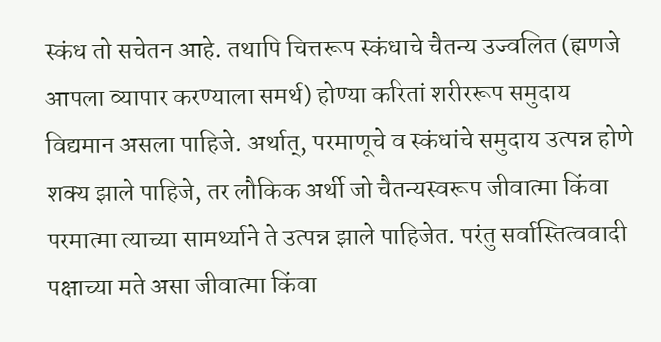स्कंध तो सचेतन आहे. तथापि चित्तरूप स्कंधाचे चैतन्य उज्वलित (ह्मणजे आपला व्यापार करण्याला समर्थ) होण्या करितां शरीररूप समुदाय विद्यमान असला पाहिजे. अर्थात्, परमाणूचे व स्कंधांचे समुदाय उत्पन्न होणे शक्य झाले पाहिजे, तर लौकिक अर्थी जो चैतन्यस्वरूप जीवात्मा किंवा परमात्मा त्याच्या सामर्थ्याने ते उत्पन्न झाले पाहिजेत. परंतु सर्वास्तित्ववादी पक्षाच्या मते असा जीवात्मा किंवा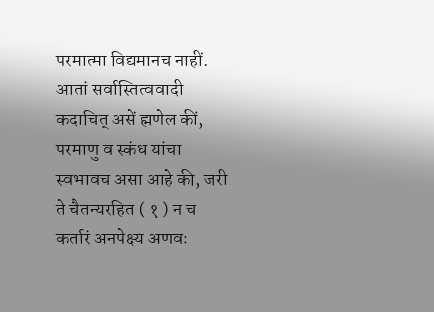परमात्मा विद्यमानच नाहीं. आतां सर्वास्तित्ववादी कदाचित् असें ह्मणेल कीं, परमाणु व स्कंध यांचा स्वभावच असा आहे की, जरी ते चैतन्यरहित ( १ ) न च कर्तारं अनपेक्ष्य अणवः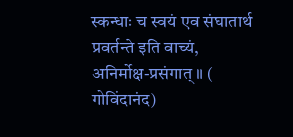स्कन्धाः च स्वयं एव संघातार्थ प्रवर्तन्ते इति वाच्यं, अनिर्मोक्ष-प्रसंगात् ॥ ( गोविंदानंद)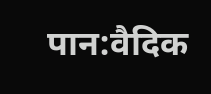पान:वैदिक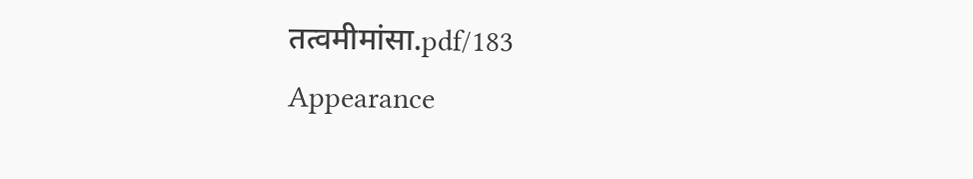तत्वमीमांसा.pdf/183
Appearance